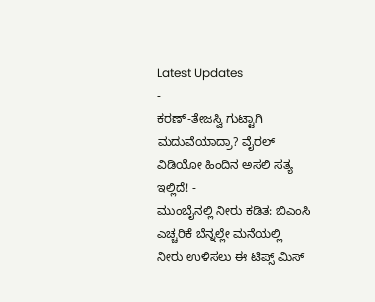Latest Updates
-
ಕರಣ್-ತೇಜಸ್ವಿ ಗುಟ್ಟಾಗಿ ಮದುವೆಯಾದ್ರಾ? ವೈರಲ್ ವಿಡಿಯೋ ಹಿಂದಿನ ಅಸಲಿ ಸತ್ಯ ಇಲ್ಲಿದೆ! -
ಮುಂಬೈನಲ್ಲಿ ನೀರು ಕಡಿತ: ಬಿಎಂಸಿ ಎಚ್ಚರಿಕೆ ಬೆನ್ನಲ್ಲೇ ಮನೆಯಲ್ಲಿ ನೀರು ಉಳಿಸಲು ಈ ಟಿಪ್ಸ್ ಮಿಸ್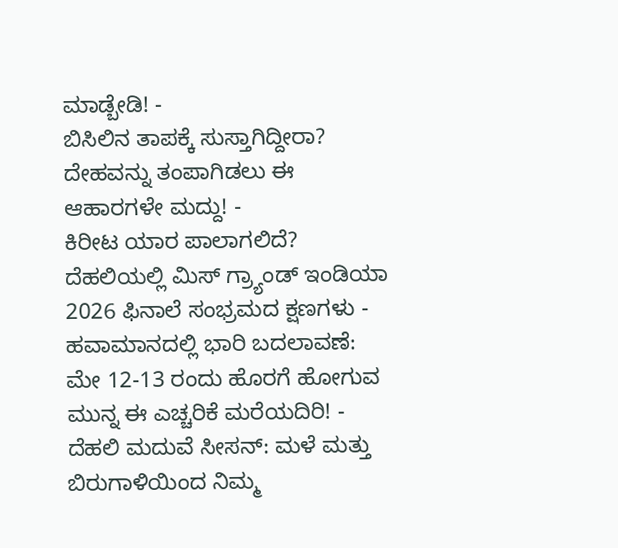ಮಾಡ್ಬೇಡಿ! -
ಬಿಸಿಲಿನ ತಾಪಕ್ಕೆ ಸುಸ್ತಾಗಿದ್ದೀರಾ? ದೇಹವನ್ನು ತಂಪಾಗಿಡಲು ಈ ಆಹಾರಗಳೇ ಮದ್ದು! -
ಕಿರೀಟ ಯಾರ ಪಾಲಾಗಲಿದೆ? ದೆಹಲಿಯಲ್ಲಿ ಮಿಸ್ ಗ್ರ್ಯಾಂಡ್ ಇಂಡಿಯಾ 2026 ಫಿನಾಲೆ ಸಂಭ್ರಮದ ಕ್ಷಣಗಳು -
ಹವಾಮಾನದಲ್ಲಿ ಭಾರಿ ಬದಲಾವಣೆ: ಮೇ 12-13 ರಂದು ಹೊರಗೆ ಹೋಗುವ ಮುನ್ನ ಈ ಎಚ್ಚರಿಕೆ ಮರೆಯದಿರಿ! -
ದೆಹಲಿ ಮದುವೆ ಸೀಸನ್: ಮಳೆ ಮತ್ತು ಬಿರುಗಾಳಿಯಿಂದ ನಿಮ್ಮ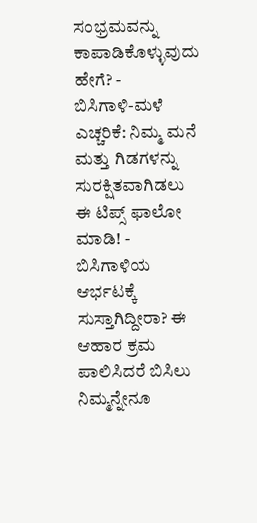ಸಂಭ್ರಮವನ್ನು ಕಾಪಾಡಿಕೊಳ್ಳುವುದು ಹೇಗೆ? -
ಬಿಸಿಗಾಳಿ-ಮಳೆ ಎಚ್ಚರಿಕೆ: ನಿಮ್ಮ ಮನೆ ಮತ್ತು ಗಿಡಗಳನ್ನು ಸುರಕ್ಷಿತವಾಗಿಡಲು ಈ ಟಿಪ್ಸ್ ಫಾಲೋ ಮಾಡಿ! -
ಬಿಸಿಗಾಳಿಯ ಆರ್ಭಟಕ್ಕೆ ಸುಸ್ತಾಗಿದ್ದೀರಾ? ಈ ಆಹಾರ ಕ್ರಮ ಪಾಲಿಸಿದರೆ ಬಿಸಿಲು ನಿಮ್ಮನ್ನೇನೂ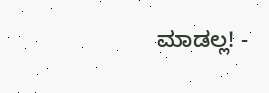ಮಾಡಲ್ಲ! -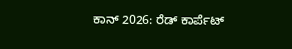ಕಾನ್ 2026: ರೆಡ್ ಕಾರ್ಪೆಟ್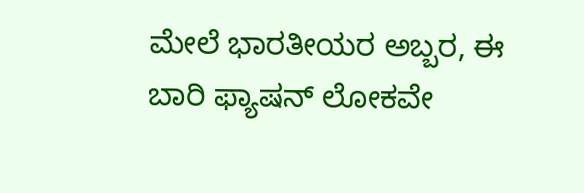ಮೇಲೆ ಭಾರತೀಯರ ಅಬ್ಬರ, ಈ ಬಾರಿ ಫ್ಯಾಷನ್ ಲೋಕವೇ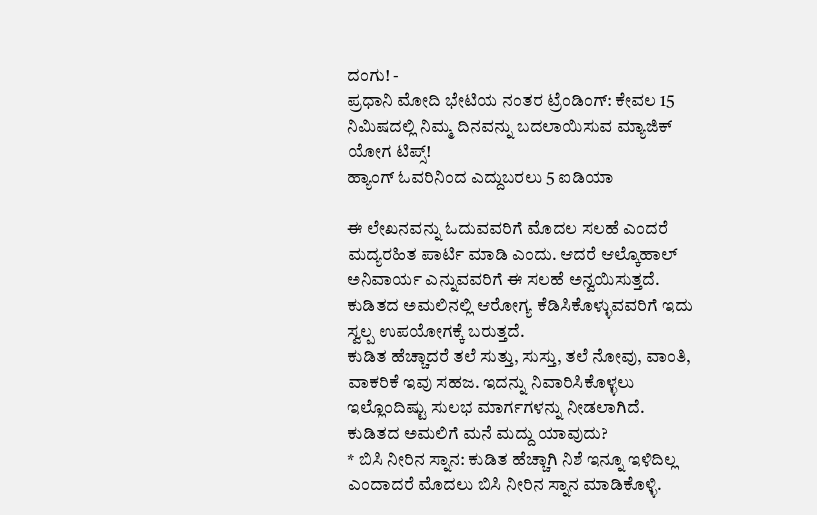ದಂಗು! -
ಪ್ರಧಾನಿ ಮೋದಿ ಭೇಟಿಯ ನಂತರ ಟ್ರೆಂಡಿಂಗ್: ಕೇವಲ 15 ನಿಮಿಷದಲ್ಲಿ ನಿಮ್ಮ ದಿನವನ್ನು ಬದಲಾಯಿಸುವ ಮ್ಯಾಜಿಕ್ ಯೋಗ ಟಿಪ್ಸ್!
ಹ್ಯಾಂಗ್ ಓವರಿನಿಂದ ಎದ್ದುಬರಲು 5 ಐಡಿಯಾ

ಈ ಲೇಖನವನ್ನು ಓದುವವರಿಗೆ ಮೊದಲ ಸಲಹೆ ಎಂದರೆ ಮದ್ಯರಹಿತ ಪಾರ್ಟಿ ಮಾಡಿ ಎಂದು. ಆದರೆ ಆಲ್ಕೊಹಾಲ್ ಅನಿವಾರ್ಯ ಎನ್ನುವವರಿಗೆ ಈ ಸಲಹೆ ಅನ್ವಯಿಸುತ್ತದೆ. ಕುಡಿತದ ಅಮಲಿನಲ್ಲಿ ಆರೋಗ್ಯ ಕೆಡಿಸಿಕೊಳ್ಳುವವರಿಗೆ ಇದು ಸ್ವಲ್ಪ ಉಪಯೋಗಕ್ಕೆ ಬರುತ್ತದೆ.
ಕುಡಿತ ಹೆಚ್ಚಾದರೆ ತಲೆ ಸುತ್ತು, ಸುಸ್ತು, ತಲೆ ನೋವು, ವಾಂತಿ, ವಾಕರಿಕೆ ಇವು ಸಹಜ. ಇದನ್ನು ನಿವಾರಿಸಿಕೊಳ್ಳಲು ಇಲ್ಲೊಂದಿಷ್ಟು ಸುಲಭ ಮಾರ್ಗಗಳನ್ನು ನೀಡಲಾಗಿದೆ.
ಕುಡಿತದ ಅಮಲಿಗೆ ಮನೆ ಮದ್ದು ಯಾವುದು?
* ಬಿಸಿ ನೀರಿನ ಸ್ನಾನ: ಕುಡಿತ ಹೆಚ್ಚಾಗಿ ನಿಶೆ ಇನ್ನೂ ಇಳಿದಿಲ್ಲ ಎಂದಾದರೆ ಮೊದಲು ಬಿಸಿ ನೀರಿನ ಸ್ನಾನ ಮಾಡಿಕೊಳ್ಳಿ.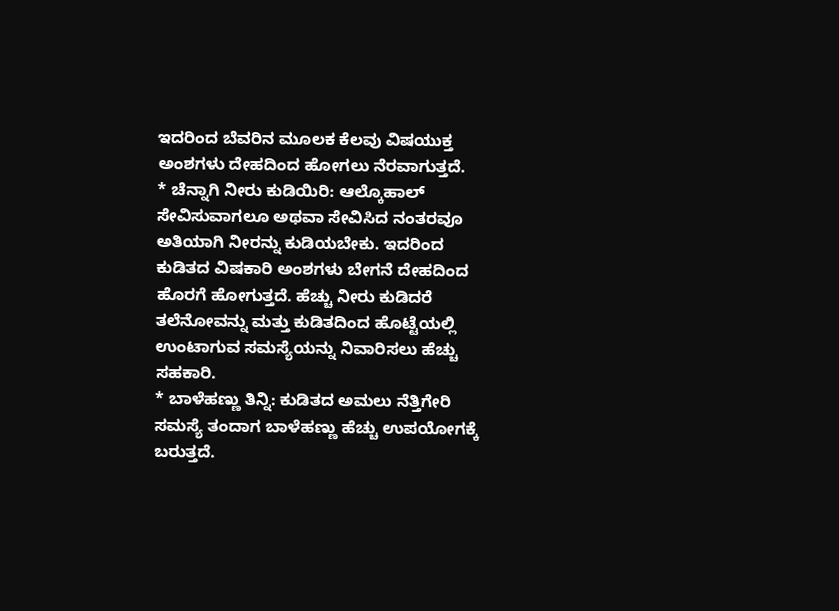ಇದರಿಂದ ಬೆವರಿನ ಮೂಲಕ ಕೆಲವು ವಿಷಯುಕ್ತ ಅಂಶಗಳು ದೇಹದಿಂದ ಹೋಗಲು ನೆರವಾಗುತ್ತದೆ.
* ಚೆನ್ನಾಗಿ ನೀರು ಕುಡಿಯಿರಿ: ಆಲ್ಕೊಹಾಲ್ ಸೇವಿಸುವಾಗಲೂ ಅಥವಾ ಸೇವಿಸಿದ ನಂತರವೂ ಅತಿಯಾಗಿ ನೀರನ್ನು ಕುಡಿಯಬೇಕು. ಇದರಿಂದ ಕುಡಿತದ ವಿಷಕಾರಿ ಅಂಶಗಳು ಬೇಗನೆ ದೇಹದಿಂದ ಹೊರಗೆ ಹೋಗುತ್ತದೆ. ಹೆಚ್ಚು ನೀರು ಕುಡಿದರೆ ತಲೆನೋವನ್ನು ಮತ್ತು ಕುಡಿತದಿಂದ ಹೊಟ್ಟೆಯಲ್ಲಿ ಉಂಟಾಗುವ ಸಮಸ್ಯೆಯನ್ನು ನಿವಾರಿಸಲು ಹೆಚ್ಚು ಸಹಕಾರಿ.
* ಬಾಳೆಹಣ್ಣು ತಿನ್ನಿ: ಕುಡಿತದ ಅಮಲು ನೆತ್ತಿಗೇರಿ ಸಮಸ್ಯೆ ತಂದಾಗ ಬಾಳೆಹಣ್ಣು ಹೆಚ್ಚು ಉಪಯೋಗಕ್ಕೆ ಬರುತ್ತದೆ.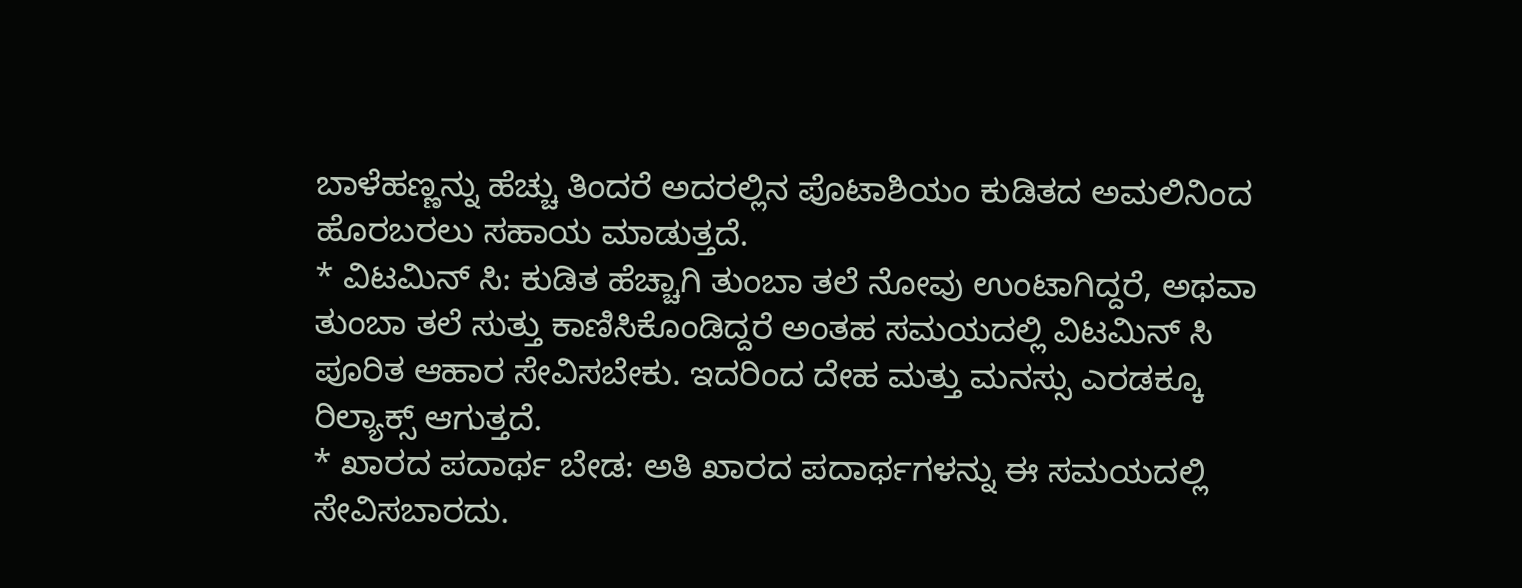ಬಾಳೆಹಣ್ಣನ್ನು ಹೆಚ್ಚು ತಿಂದರೆ ಅದರಲ್ಲಿನ ಪೊಟಾಶಿಯಂ ಕುಡಿತದ ಅಮಲಿನಿಂದ ಹೊರಬರಲು ಸಹಾಯ ಮಾಡುತ್ತದೆ.
* ವಿಟಮಿನ್ ಸಿ: ಕುಡಿತ ಹೆಚ್ಚಾಗಿ ತುಂಬಾ ತಲೆ ನೋವು ಉಂಟಾಗಿದ್ದರೆ, ಅಥವಾ ತುಂಬಾ ತಲೆ ಸುತ್ತು ಕಾಣಿಸಿಕೊಂಡಿದ್ದರೆ ಅಂತಹ ಸಮಯದಲ್ಲಿ ವಿಟಮಿನ್ ಸಿ ಪೂರಿತ ಆಹಾರ ಸೇವಿಸಬೇಕು. ಇದರಿಂದ ದೇಹ ಮತ್ತು ಮನಸ್ಸು ಎರಡಕ್ಕೂ ರಿಲ್ಯಾಕ್ಸ್ ಆಗುತ್ತದೆ.
* ಖಾರದ ಪದಾರ್ಥ ಬೇಡ: ಅತಿ ಖಾರದ ಪದಾರ್ಥಗಳನ್ನು ಈ ಸಮಯದಲ್ಲಿ ಸೇವಿಸಬಾರದು.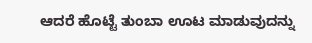ಆದರೆ ಹೊಟ್ಟೆ ತುಂಬಾ ಊಟ ಮಾಡುವುದನ್ನು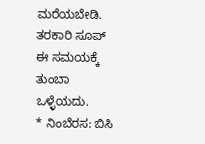ಮರೆಯಬೇಡಿ. ತರಕಾರಿ ಸೂಪ್ ಈ ಸಮಯಕ್ಕೆ ತುಂಬಾ ಒಳ್ಳೆಯದು.
* ನಿಂಬೆರಸ: ಬಿಸಿ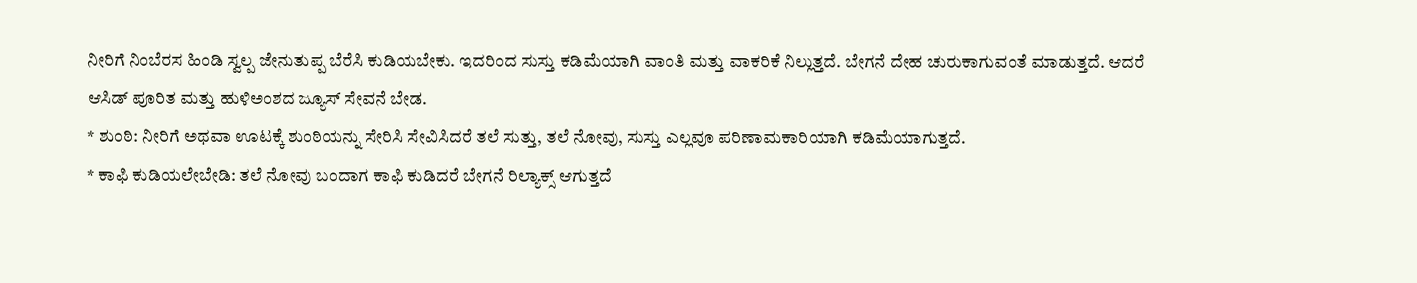ನೀರಿಗೆ ನಿಂಬೆರಸ ಹಿಂಡಿ ಸ್ವಲ್ಪ ಜೇನುತುಪ್ಪ ಬೆರೆಸಿ ಕುಡಿಯಬೇಕು. ಇದರಿಂದ ಸುಸ್ತು ಕಡಿಮೆಯಾಗಿ ವಾಂತಿ ಮತ್ತು ವಾಕರಿಕೆ ನಿಲ್ಲುತ್ತದೆ. ಬೇಗನೆ ದೇಹ ಚುರುಕಾಗುವಂತೆ ಮಾಡುತ್ತದೆ. ಆದರೆ ಆಸಿಡ್ ಪೂರಿತ ಮತ್ತು ಹುಳಿಅಂಶದ ಜ್ಯೂಸ್ ಸೇವನೆ ಬೇಡ.
* ಶುಂಠಿ: ನೀರಿಗೆ ಅಥವಾ ಊಟಕ್ಕೆ ಶುಂಠಿಯನ್ನು ಸೇರಿಸಿ ಸೇವಿಸಿದರೆ ತಲೆ ಸುತ್ತು, ತಲೆ ನೋವು, ಸುಸ್ತು ಎಲ್ಲವೂ ಪರಿಣಾಮಕಾರಿಯಾಗಿ ಕಡಿಮೆಯಾಗುತ್ತದೆ.
* ಕಾಫಿ ಕುಡಿಯಲೇಬೇಡಿ: ತಲೆ ನೋವು ಬಂದಾಗ ಕಾಫಿ ಕುಡಿದರೆ ಬೇಗನೆ ರಿಲ್ಯಾಕ್ಸ್ ಆಗುತ್ತದೆ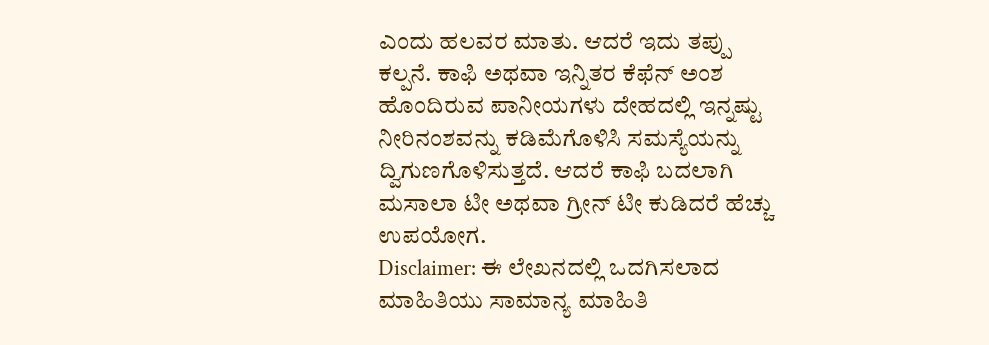ಎಂದು ಹಲವರ ಮಾತು. ಆದರೆ ಇದು ತಪ್ಪು ಕಲ್ಪನೆ. ಕಾಫಿ ಅಥವಾ ಇನ್ನಿತರ ಕೆಫೆನ್ ಅಂಶ ಹೊಂದಿರುವ ಪಾನೀಯಗಳು ದೇಹದಲ್ಲಿ ಇನ್ನಷ್ಟು ನೀರಿನಂಶವನ್ನು ಕಡಿಮೆಗೊಳಿಸಿ ಸಮಸ್ಯೆಯನ್ನು ದ್ವಿಗುಣಗೊಳಿಸುತ್ತದೆ. ಆದರೆ ಕಾಫಿ ಬದಲಾಗಿ ಮಸಾಲಾ ಟೀ ಅಥವಾ ಗ್ರೀನ್ ಟೀ ಕುಡಿದರೆ ಹೆಚ್ಚು ಉಪಯೋಗ.
Disclaimer: ಈ ಲೇಖನದಲ್ಲಿ ಒದಗಿಸಲಾದ ಮಾಹಿತಿಯು ಸಾಮಾನ್ಯ ಮಾಹಿತಿ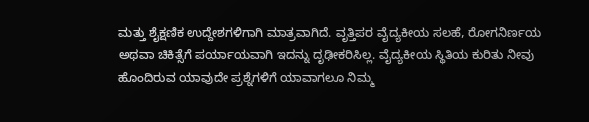ಮತ್ತು ಶೈಕ್ಷಣಿಕ ಉದ್ದೇಶಗಳಿಗಾಗಿ ಮಾತ್ರವಾಗಿದೆ. ವೃತ್ತಿಪರ ವೈದ್ಯಕೀಯ ಸಲಹೆ, ರೋಗನಿರ್ಣಯ ಅಥವಾ ಚಿಕಿತ್ಸೆಗೆ ಪರ್ಯಾಯವಾಗಿ ಇದನ್ನು ದೃಢೀಕರಿಸಿಲ್ಲ. ವೈದ್ಯಕೀಯ ಸ್ಥಿತಿಯ ಕುರಿತು ನೀವು ಹೊಂದಿರುವ ಯಾವುದೇ ಪ್ರಶ್ನೆಗಳಿಗೆ ಯಾವಾಗಲೂ ನಿಮ್ಮ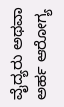ವೈದ್ಯರು ಅಥವಾ ಅರ್ಹ ಆರೋಗ್ಯ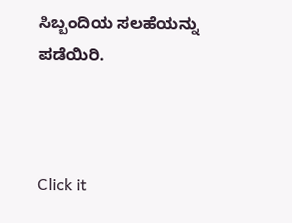ಸಿಬ್ಬಂದಿಯ ಸಲಹೆಯನ್ನು ಪಡೆಯಿರಿ.



Click it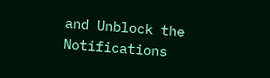and Unblock the Notifications